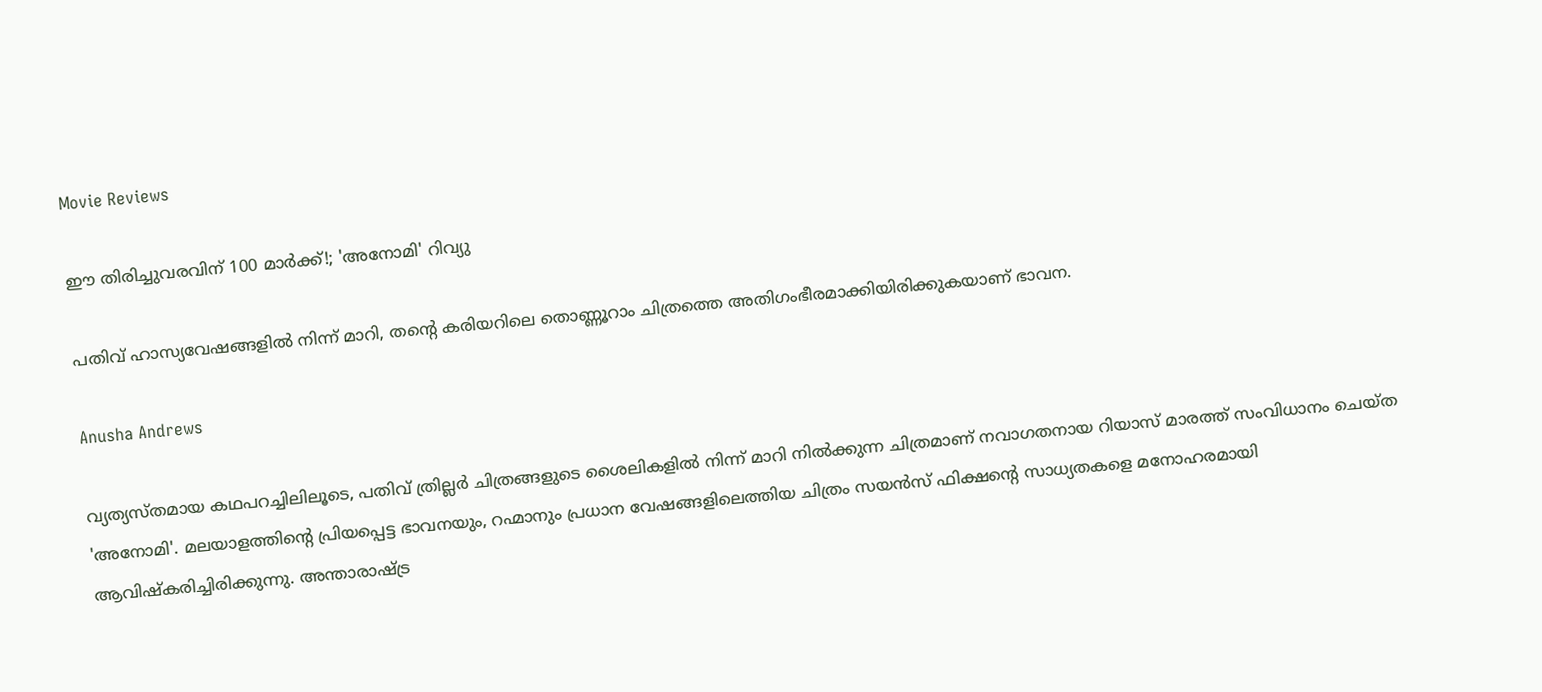Movie Reviews

ഈ തിരിച്ചുവരവിന് 100 മാർക്ക്!; 'അനോമി' റിവ്യു

പതിവ് ഹാസ്യവേഷങ്ങളിൽ നിന്ന് മാറി, തന്റെ കരിയറിലെ തൊണ്ണൂറാം ചിത്രത്തെ അതിഗംഭീരമാക്കിയിരിക്കുകയാണ് ഭാവന.

Anusha Andrews

വ്യത്യസ്തമായ കഥപറച്ചിലിലൂടെ, പതിവ് ത്രില്ലർ ചിത്രങ്ങളുടെ ശൈലികളിൽ നിന്ന് മാറി നിൽക്കുന്ന ചിത്രമാണ് നവാഗതനായ റിയാസ് മാരത്ത് സംവിധാനം ചെയ്ത 'അനോമി'. മലയാളത്തിന്റെ പ്രിയപ്പെട്ട ഭാവനയും, റഹ്മാനും പ്രധാന വേഷങ്ങളിലെത്തിയ ചിത്രം സയൻസ് ഫിക്ഷന്റെ സാധ്യതകളെ മനോഹരമായി ആവിഷ്കരിച്ചിരിക്കുന്നു. അന്താരാഷ്ട്ര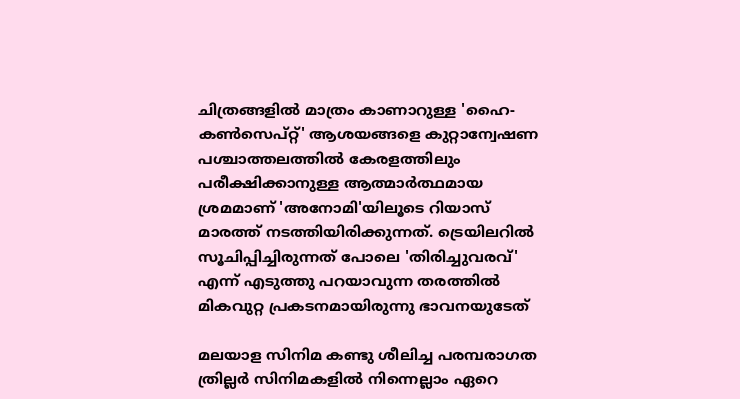ചിത്രങ്ങളിൽ മാത്രം കാണാറുള്ള 'ഹൈ-കൺസെപ്റ്റ്' ആശയങ്ങളെ കുറ്റാന്വേഷണ പശ്ചാത്തലത്തിൽ കേരളത്തിലും പരീക്ഷിക്കാനുള്ള ആത്മാർത്ഥമായ ശ്രമമാണ് 'അനോമി'യിലൂടെ റിയാസ് മാരത്ത് നടത്തിയിരിക്കുന്നത്. ട്രെയിലറിൽ സൂചിപ്പിച്ചിരുന്നത് പോലെ 'തിരിച്ചുവരവ്' എന്ന് എടുത്തു പറയാവുന്ന തരത്തിൽ മികവുറ്റ പ്രകടനമായിരുന്നു ഭാവനയുടേത്

മലയാള സിനിമ കണ്ടു ശീലിച്ച പരമ്പരാഗത ത്രില്ലർ സിനിമകളിൽ നിന്നെല്ലാം ഏറെ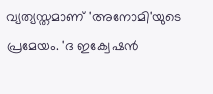വ്യത്യസ്തമാണ് 'അനോമി'യുടെ പ്രമേയം. 'ദ ഇക്വേഷൻ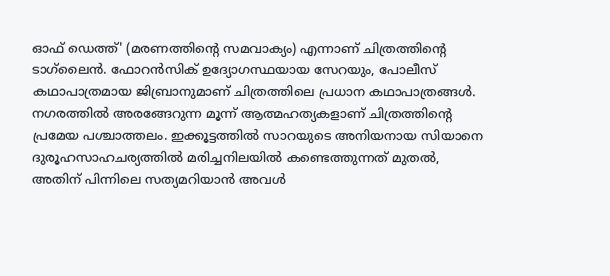ഓഫ് ഡെത്ത്' (മരണത്തിന്റെ സമവാക്യം) എന്നാണ് ചിത്രത്തിന്റെ ടാഗ്‌ലൈൻ. ഫോറൻസിക് ഉദ്യോഗസ്ഥയായ സേറയും, പോലീസ് കഥാപാത്രമായ ജിബ്രാനുമാണ് ചിത്രത്തിലെ പ്രധാന കഥാപാത്രങ്ങൾ. നഗരത്തിൽ അരങ്ങേറുന്ന മൂന്ന് ആത്മഹത്യകളാണ് ചിത്രത്തിന്റെ പ്രമേയ പശ്ചാത്തലം. ഇക്കൂട്ടത്തിൽ സാറയുടെ അനിയനായ സിയാനെ ദുരൂഹസാഹചര്യത്തിൽ മരിച്ചനിലയിൽ കണ്ടെത്തുന്നത് മുതൽ, അതിന് പിന്നിലെ സത്യമറിയാൻ അവൾ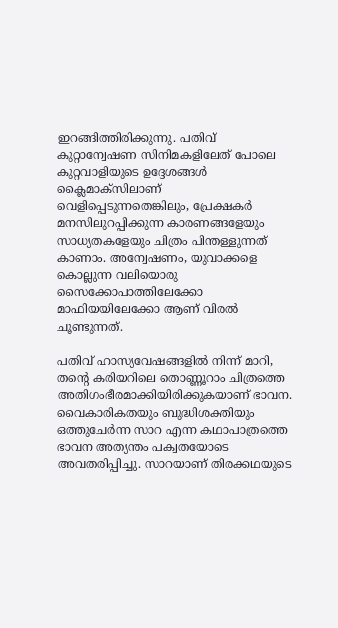ഇറങ്ങിത്തിരിക്കുന്നു. പതിവ് കുറ്റാന്വേഷണ സിനിമകളിലേത് പോലെ കുറ്റവാളിയുടെ ഉദ്ദേശങ്ങൾ ക്ലൈമാക്സിലാണ് വെളിപ്പെടുന്നതെങ്കിലും, പ്രേക്ഷകർ മനസിലുറപ്പിക്കുന്ന കാരണങ്ങളേയും സാധ്യതകളേയും ചിത്രം പിന്തള്ളുന്നത് കാണാം. അന്വേഷണം, യുവാക്കളെ കൊല്ലുന്ന വലിയൊരു സൈക്കോപാത്തിലേക്കോ മാഫിയയിലേക്കോ ആണ് വിരൽ ചൂണ്ടുന്നത്.

പതിവ് ഹാസ്യവേഷങ്ങളിൽ നിന്ന് മാറി, തന്റെ കരിയറിലെ തൊണ്ണൂറാം ചിത്രത്തെ അതിഗംഭീരമാക്കിയിരിക്കുകയാണ് ഭാവന. വൈകാരികതയും ബുദ്ധിശക്തിയും ഒത്തുചേർന്ന സാറ എന്ന കഥാപാത്രത്തെ ഭാവന അത്യന്തം പക്വതയോടെ അവതരിപ്പിച്ചു. സാറയാണ് തിരക്കഥയുടെ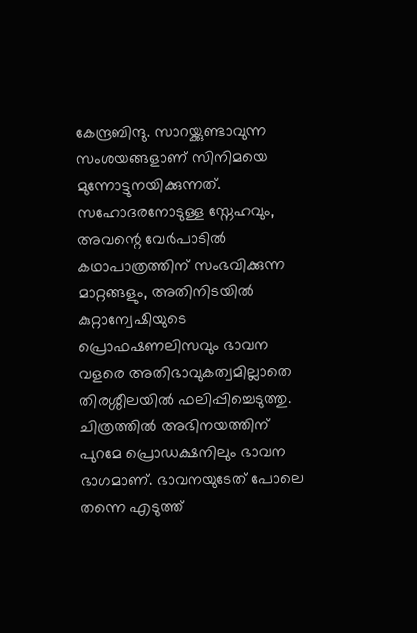കേന്ദ്രബിന്ദു. സാറയ്ക്കുണ്ടാവുന്ന സംശയങ്ങളാണ് സിനിമയെ മുന്നോട്ടുനയിക്കുന്നത്. സഹോദരനോടുള്ള സ്നേഹവും, അവന്റെ വേർപാടിൽ കഥാപാത്രത്തിന് സംഭവിക്കുന്ന മാറ്റങ്ങളും, അതിനിടയിൽ കുറ്റാന്വേഷിയുടെ പ്രൊഫഷണലിസവും ഭാവന വളരെ അതിഭാവുകത്വമില്ലാതെ തിരശ്ശീലയിൽ ഫലിപ്പിച്ചെടുത്തു. ചിത്രത്തിൽ അഭിനയത്തിന് പുറമേ പ്രൊഡക്ഷനിലും ഭാവന ഭാഗമാണ്. ഭാവനയുടേത് പോലെ തന്നെ എടുത്ത്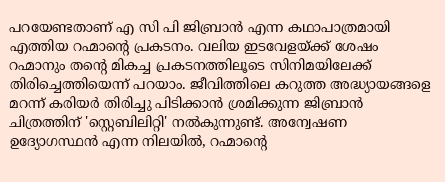പറയേണ്ടതാണ് എ സി പി ജിബ്രാൻ എന്ന കഥാപാത്രമായി എത്തിയ റഹ്മാന്റെ പ്രകടനം. വലിയ ഇടവേളയ്ക്ക് ശേഷം റഹ്മാനും തന്റെ മികച്ച പ്രകടനത്തിലൂടെ സിനിമയിലേക്ക് തിരിച്ചെത്തിയെന്ന് പറയാം. ജീവിത്തിലെ കറുത്ത അദ്ധ്യായങ്ങളെ മറന്ന് കരിയർ തിരിച്ചു പിടിക്കാൻ ശ്രമിക്കുന്ന ജിബ്രാൻ ചിത്രത്തിന് 'സ്റ്റെബിലിറ്റി' നൽകുന്നുണ്ട്. അന്വേഷണ ഉദ്യോഗസ്ഥൻ എന്ന നിലയിൽ, റഹ്മാന്റെ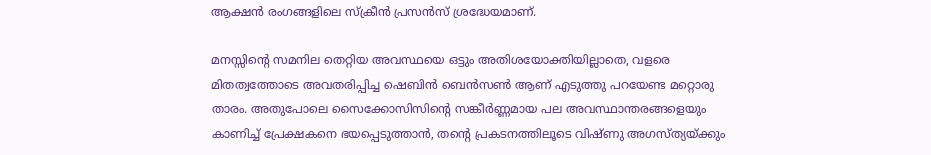ആക്ഷൻ രംഗങ്ങളിലെ സ്ക്രീൻ പ്രസൻസ് ശ്രദ്ധേയമാണ്.

മനസ്സിന്റെ സമനില തെറ്റിയ അവസ്ഥയെ ഒട്ടും അതിശയോക്തിയില്ലാതെ, വളരെ മിതത്വത്തോടെ അവതരിപ്പിച്ച ഷെബിൻ ബെൻസൺ ആണ് എടുത്തു പറയേണ്ട മറ്റൊരു താരം. അതുപോലെ സൈക്കോസിസിന്റെ സങ്കീർണ്ണമായ പല അവസ്ഥാന്തരങ്ങളെയും കാണിച്ച് പ്രേക്ഷകനെ ഭയപ്പെടുത്താൻ, തന്റെ പ്രകടനത്തിലൂടെ വിഷ്ണു അഗസ്ത്യയ്ക്കും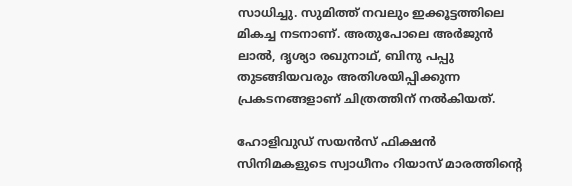സാധിച്ചു. സുമിത്ത് നവലും ഇക്കൂട്ടത്തിലെ മികച്ച നടനാണ്. അതുപോലെ അർജുൻ ലാൽ, ദൃശ്യാ രഖുനാഥ്‌, ബിനു പപ്പു തുടങ്ങിയവരും അതിശയിപ്പിക്കുന്ന പ്രകടനങ്ങളാണ് ചിത്രത്തിന് നൽകിയത്.

ഹോളിവുഡ് സയൻസ് ഫിക്ഷൻ സിനിമകളുടെ സ്വാധീനം റിയാസ് മാരത്തിന്റെ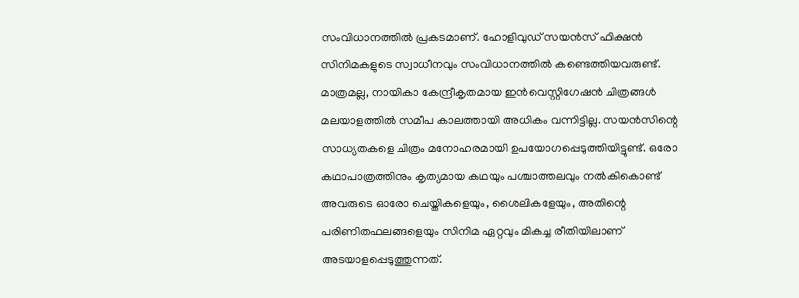സംവിധാനത്തിൽ പ്രകടമാണ്. ഹോളിവുഡ് സയൻസ് ഫിക്ഷൻ സിനിമകളുടെ സ്വാധീനവും സംവിധാനത്തിൽ കണ്ടെത്തിയവരുണ്ട്. മാത്രമല്ല, നായികാ കേന്ദ്രീകൃതമായ ഇൻവെസ്റ്റിഗേഷൻ ചിത്രങ്ങൾ മലയാളത്തിൽ സമീപ കാലത്തായി അധികം വന്നിട്ടില്ല. സയൻസിന്റെ സാധ്യതകളെ ചിത്രം മനോഹരമായി ഉപയോഗപ്പെടുത്തിയിട്ടുണ്ട്. ഒരോ കഥാപാത്രത്തിനും കൃത്യമായ കഥയും പശ്ചാത്തലവും നൽകികൊണ്ട് അവരുടെ ഓരോ ചെയ്തികളെയും, ശൈലികളേയും, അതിന്റെ പരിണിതഫലങ്ങളെയും സിനിമ ഏറ്റവും മികച്ച രീതിയിലാണ് അടയാളപ്പെടുത്തുന്നത്.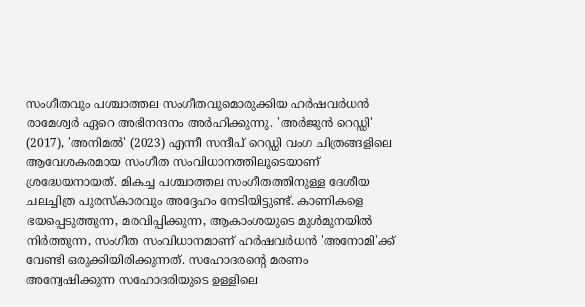സംഗീതവും പശ്ചാത്തല സംഗീതവുമൊരുക്കിയ ഹർഷവർധൻ രാമേശ്വർ ഏറെ അഭിനന്ദനം അർഹിക്കുന്നു. 'അർജുൻ റെഡ്ഡി' (2017), 'അനിമൽ' (2023) എന്നീ സന്ദീപ് റെഡ്ഡി വംഗ ചിത്രങ്ങളിലെ ആവേശകരമായ സംഗീത സംവിധാനത്തിലൂടെയാണ് ശ്രദ്ധേയനായത്. മികച്ച പശ്ചാത്തല സംഗീതത്തിനുള്ള ദേശീയ ചലച്ചിത്ര പുരസ്‌കാരവും അദ്ദേഹം നേടിയിട്ടുണ്ട്. കാണികളെ ഭയപ്പെടുത്തുന്ന, മരവിപ്പിക്കുന്ന, ആകാംശയുടെ മുൾമുനയിൽ നിർത്തുന്ന, സംഗീത സംവിധാനമാണ് ഹർഷവർധൻ 'അനോമി'ക്ക് വേണ്ടി ഒരുക്കിയിരിക്കുന്നത്. സഹോദരന്റെ മരണം അന്വേഷിക്കുന്ന സഹോദരിയുടെ ഉള്ളിലെ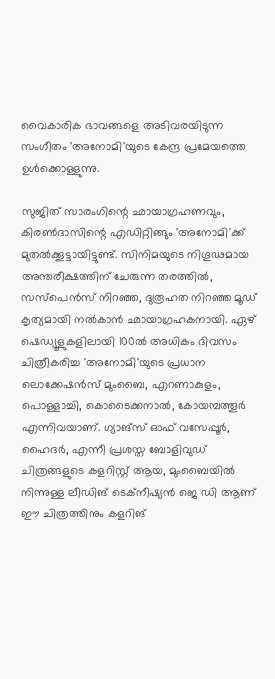വൈകാരിക ഭാവങ്ങളെ അടിവരയിടുന്ന സംഗീതം 'അനോമി'യുടെ കേന്ദ്ര പ്രമേയത്തെ ഉൾക്കൊള്ളുന്നു.

സുജിത് സാരംഗിന്റെ ഛായാഗ്രഹണവും, കിരൺദാസിന്റെ എഡിറ്റിങ്ങും 'അനോമി'ക്ക് മുതൽക്കൂട്ടായിട്ടുണ്ട്. സിനിമയുടെ നിഗൂഢമായ അന്തരീക്ഷത്തിന് ചേരുന്ന തരത്തിൽ, സസ്പെൻസ് നിറഞ്ഞ, ദുരൂഹത നിറഞ്ഞ മൂഡ് കൃത്യമായി നൽകാൻ ഛായാഗ്രഹകനായി. ഏഴ് ഷെഡ്യൂളുകളിലായി 100ൽ അധികം ദിവസം ചിത്രീകരിച്ച 'അനോമി'യുടെ പ്രധാന ലൊക്കേഷൻസ് മുംബൈ, എറണാകുളം, പൊള്ളാച്ചി, കൊടൈക്കനാൽ, കോയമ്പത്തൂർ എന്നിവയാണ്. ഗ്യാങ്സ് ഓഫ് വസേപ്പൂർ, ഹൈദർ, എന്നീ പ്രശസ്ത ബോളിവുഡ് ചിത്രങ്ങളുടെ കളറിസ്റ്റ് ആയ, മുംബൈയിൽ നിന്നുള്ള ലീഡിങ് ടെക്നീഷ്യൻ ജെ ഡി ആണ് ഈ ചിത്രത്തിനും കളറിങ്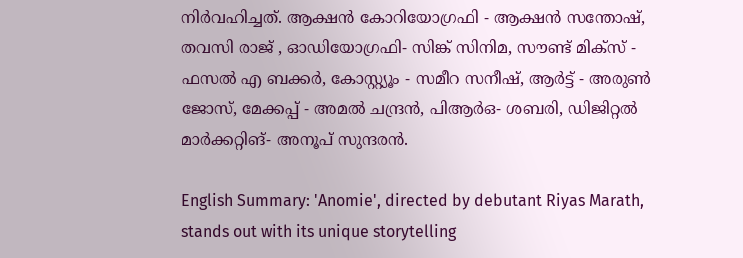നിർവഹിച്ചത്. ആക്ഷൻ കോറിയോഗ്രഫി - ആക്ഷൻ സന്തോഷ്, തവസി രാജ് , ഓഡിയോഗ്രഫി- സിങ്ക് സിനിമ, സൗണ്ട് മിക്സ് - ഫസൽ എ ബക്കർ, കോസ്റ്റ്യൂം - സമീറ സനീഷ്, ആർട്ട് - അരുൺ ജോസ്, മേക്കപ്പ് - അമൽ ചന്ദ്രൻ, പിആർഒ- ശബരി, ഡിജിറ്റൽ മാർക്കറ്റിങ്- അനൂപ് സുന്ദരൻ.

English Summary: 'Anomie', directed by debutant Riyas Marath, stands out with its unique storytelling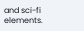and sci-fi elements.